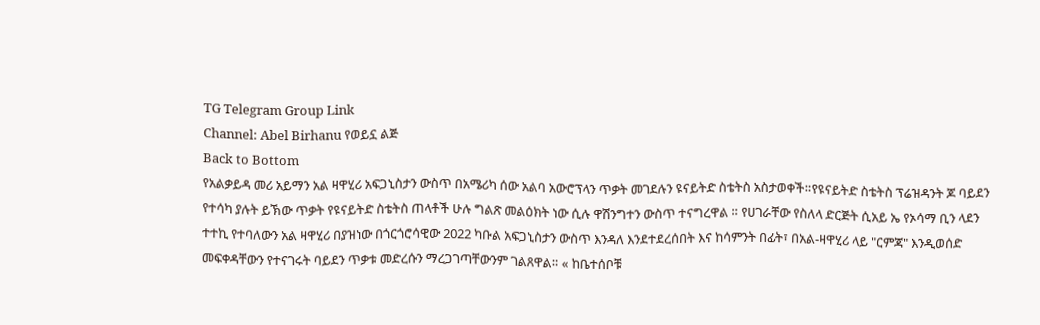TG Telegram Group Link
Channel: Abel Birhanu የወይኗ ልጅ
Back to Bottom
የአልቃይዳ መሪ አይማን አል ዛዋሂሪ አፍጋኒስታን ውስጥ በአሜሪካ ሰው አልባ አውሮፕላን ጥቃት መገደሉን ዩናይትድ ስቴትስ አስታወቀች።የዩናይትድ ስቴትስ ፕሬዝዳንት ጆ ባይደን የተሳካ ያሉት ይኽው ጥቃት የዩናይትድ ስቴትስ ጠላቶች ሁሉ ግልጽ መልዕክት ነው ሲሉ ዋሽንግተን ውስጥ ተናግረዋል ። የሀገራቸው የስለላ ድርጅት ሲአይ ኤ የኦሳማ ቢን ላደን ተተኪ የተባለውን አል ዛዋሂሪ በያዝነው በጎርጎሮሳዊው 2022 ካቡል አፍጋኒስታን ውስጥ እንዳለ እንደተደረሰበት እና ከሳምንት በፊት፣ በአል-ዛዋሂሪ ላይ "ርምጃ" እንዲወሰድ መፍቀዳቸውን የተናገሩት ባይደን ጥቃቱ መድረሱን ማረጋገጣቸውንም ገልጸዋል። « ከቤተሰቦቹ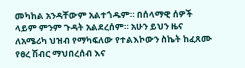መካከል አንዳቸውም አልተጎዱም። በሰላማዊ ሰዎች ላይም ምንም ጉዳት አልደረሰም። አሁን ይህን ዜና ለአሜሪካ ህዝብ የማካፍለው የተልእኮውን ስኬት ከፈጸሙ የፀረ ሽብር ማህበረሰብ እና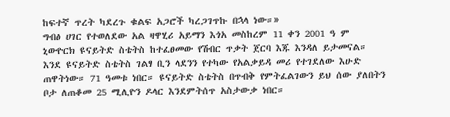ከፍተኛ ጥረት ካደረጉ ቁልፍ አጋሮች ካረጋገጥኩ በኋላ ነው።»
ግብፅ ሀገር የተወለደው አል ዛዋሂሪ አይማን እጎአ መስከረም 11 ቀን 2001 ዓ ም ኒውዮርክ ዩናይትድ ስቴትስ ከተፈፀመው የሽብር ጥቃት ጀርባ እጁ እንዳለ ይታመናል። እንደ ዩናይትድ ስቴትስ ገልፃ ቢን ላደንን የተካው የአልቃይዳ መሪ የተገደለው እሁድ ጠዋትነው። 71 ዓመቱ ነበር። ዩናይትድ ስቴትስ በጥብቅ የምትፈልገውን ይህ ሰው ያለበትን ቦታ ለጠቆመ 25 ሚሊዮን ዶላር እንደምትሰጥ አስታውቃ ነበር።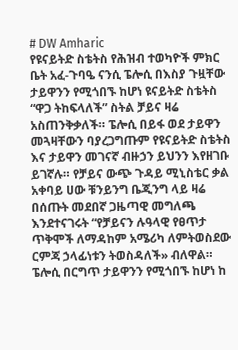# DW Amharic
የዩናይትድ ስቴትስ የሕዝብ ተወካዮች ምክር ቤት አፈ-ጉባዔ ናንሲ ፔሎሲ በእስያ ጉዟቸው ታይዋንን የሚጎበኙ ከሆነ ዩናይትድ ስቴትስ “ዋጋ ትከፍላለች” ስትል ቻይና ዛሬ አስጠንቅቃለች። ፔሎሲ በይፋ ወደ ታይዋን መጓዛቸውን ባያረጋግጡም የዩናይትድ ስቴትስ እና ታይዋን መገናኛ ብዙኃን ይህንን እየዘገቡ ይገኛሉ። የቻይና ውጭ ጉዳይ ሚኒስቴር ቃል አቀባይ ሀው ቹንይንግ ቤጂንግ ላይ ዛሬ በሰጡት መደበኛ ጋዜጣዊ መግለጫ እንደተናገሩት “የቻይናን ሉዓላዊ የፀጥታ ጥቅሞች ለማዳከም አሜሪካ ለምትወስደው ርምጃ ኃላፊነቱን ትወስዳለች» ብለዋል። ፔሎሲ በርግጥ ታይዋንን የሚጎበኙ ከሆነ ከ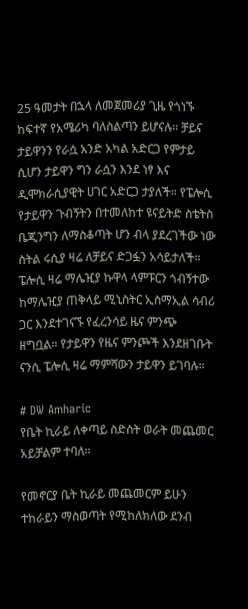25 ዓመታት በኋላ ለመጀመሪያ ጊዜ የጎነኙ ከፍተኛ የአሜሪካ ባለስልጣን ይሆናሉ። ቻይና ታይዋንን የራሷ አንድ አካል አድርጋ የምታይ ሲሆን ታይዋን ግን ራሷን እንደ ነፃ እና ዲሞክራሲያዊት ሀገር አድርጋ ታያለች። የፔሎሲ የታይዋን ጉብኝትን በተመለከተ ዩናይትድ ስቴትስ ቤጂንግን ለማስቆጣት ሆን ብላ ያደረገችው ነው ስትል ሩሲያ ዛሬ ለቻይና ድጋፏን አሳይታለች። ፔሎሲ ዛሬ ማሌዢያ ኩዋላ ላምፑርን ጎብኝተው ከማሌዢያ ጠቅላይ ሚኒስትር ኢስማኢል ሳብሪ ጋር እንደተገናኙ የፈረንሳይ ዜና ምንጭ ዘግቧል። የታይዋን የዜና ምንጮች እንደዘገቡት ናንሲ ፔሎሲ ዛሬ ማምሻውን ታይዋን ይገባሉ።

# DW Amharic
የቤት ኪራይ ለቀጣይ ስድስት ወራት መጨመር አይቻልም ተባለ፡፡

የመኖርያ ቤት ኪራይ መጨመርም ይሁን ተከራይን ማስወጣት የሚከለክለው ደንብ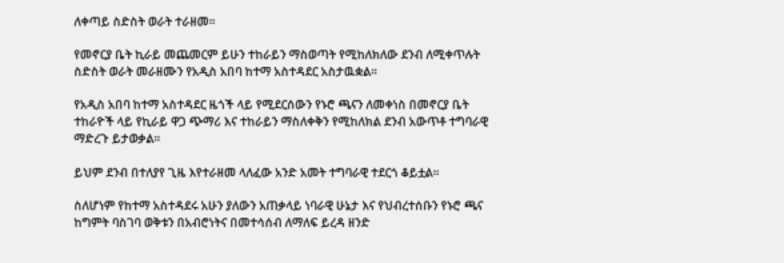ለቀጣይ ስድስት ወራት ተራዘመ፡፡

የመኖርያ ቤት ኪራይ መጨመርም ይሁን ተከራይን ማስወጣት የሚከለክለው ደንብ ለሚቀጥሉት ስድስት ወራት መራዘሙን የአዲስ አበባ ከተማ አስተዳደር አስታዉቋል፡፡

የአዲስ አበባ ከተማ አስተዳደር ዜጎች ላይ የሚደርሰውን የኑሮ ጫናን ለመቀነስ በመኖርያ ቤት ተከራዮች ላይ የኪራይ ዋጋ ጭማሪ እና ተከራይን ማስለቀቅን የሚከለክል ደንብ አውጥቶ ተግባራዊ ማድረጉ ይታወቃል፡፡

ይህም ደንብ በተለያየ ጊዜ እየተራዘመ ላለፈው አንድ አመት ተግባራዊ ተደርጎ ቆይቷል፡፡

ስለሆነም የከተማ አስተዳደሩ አሁን ያለውን አጠቃላይ ነባራዊ ሁኔታ እና የህብረተሰቡን የኑሮ ጫና ከግምት ባስገባ ወቅቱን በአብሮነትና በመተሳሰብ ለማለፍ ይረዳ ዘንድ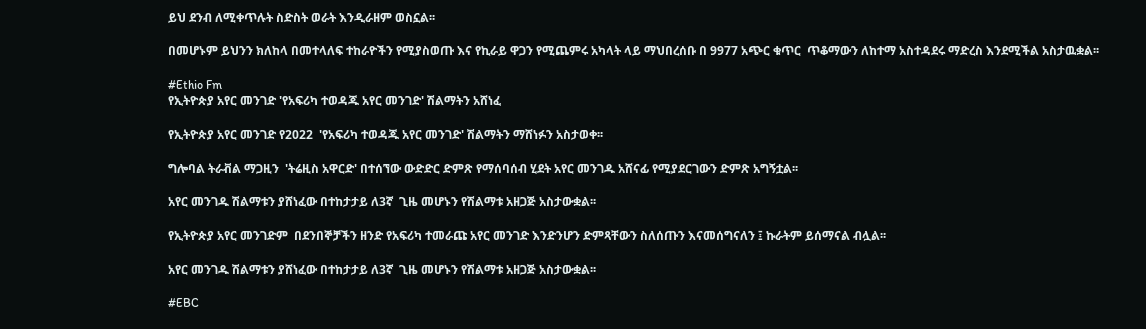ይህ ደንብ ለሚቀጥሉት ስድስት ወራት እንዲራዘም ወስኗል፡፡

በመሆኑም ይህንን ክለከላ በመተላለፍ ተከራዮችን የሚያስወጡ እና የኪራይ ዋጋን የሚጨምሩ አካላት ላይ ማህበረሰቡ በ 9977 አጭር ቁጥር  ጥቆማውን ለከተማ አስተዳደሩ ማድረስ እንደሚችል አስታዉቋል፡፡

#Ethio Fm
የኢትዮጵያ አየር መንገድ 'የአፍሪካ ተወዳጁ አየር መንገድ' ሽልማትን አሸነፈ

የኢትዮጵያ አየር መንገድ የ2022  'የአፍሪካ ተወዳጁ አየር መንገድ' ሽልማትን ማሸነፉን አስታወቀ፡፡

ግሎባል ትራቭል ማጋዚን  'ትሬዚስ አዋርድ' በተሰኘው ውድድር ድምጽ የማሰባሰብ ሂደት አየር መንገዱ አሸናፊ የሚያደርገውን ድምጽ አግኝቷል፡፡

አየር መንገዱ ሽልማቱን ያሸነፈው በተከታታይ ለ3ኛ  ጊዜ መሆኑን የሽልማቱ አዘጋጅ አስታውቋል፡፡

የኢትዮጵያ አየር መንገድም  በደንበኞቻችን ዘንድ የአፍሪካ ተመራጩ አየር መንገድ እንድንሆን ድምጻቸውን ስለሰጡን እናመሰግናለን ፤ ኩራትም ይሰማናል ብሏል፡፡

አየር መንገዱ ሽልማቱን ያሸነፈው በተከታታይ ለ3ኛ  ጊዜ መሆኑን የሽልማቱ አዘጋጅ አስታውቋል፡፡

#EBC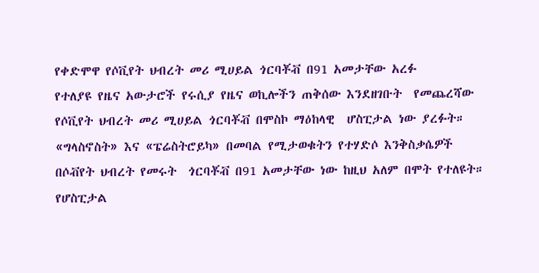የቀድሞዋ የሶቪየት ህብረት መሪ ሚሀይል ጎርባቾቭ በ91 አመታቸው አረፉ
የተለያዩ የዜና አውታሮች የሩሲያ የዜና ወኪሎችን ጠቅሰው እንደዘገቡት  የመጨረሻው የሶቪየት ህብረት መሪ ሚሀይል ጎርባቾቭ በሞስኮ ማዕከላዊ  ሆስፒታል ነው ያረፉት።
«ግላስኖስት» እና «ፔሬስትሮይካ» በመባል የሚታወቁትን የተሃድሶ እንቅስቃሴዎች በሶቭየት ህብረት የመሩት  ጎርባቾቭ በ91 አመታቸው ነው ከዚህ አለም በሞት የተለዩት።
የሆስፒታል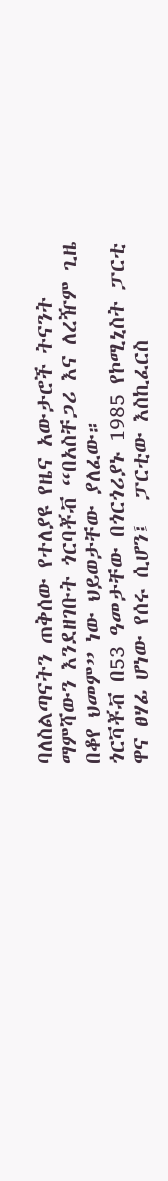ባለስልጣናትን ጠቅሰው የተለያዩ የዜና አውታሮች ትናንት ማምሻውን እንደዘገቡት ጎርባቾቭ “በአስቸጋሪ እና ለረዥም ጊዜ በቆየ ህመም” ነው ህይወታቸው ያለፈው።
ጎርቫቾቭ በ53 ዓመታቸው በጎርጎሪያኑ 1985 የኮሚኒስት ፓርቲ ዋና ፀሃፊ ሆነው የሰሩ ሲሆን፤  ፓርቲው እስኪፈርስ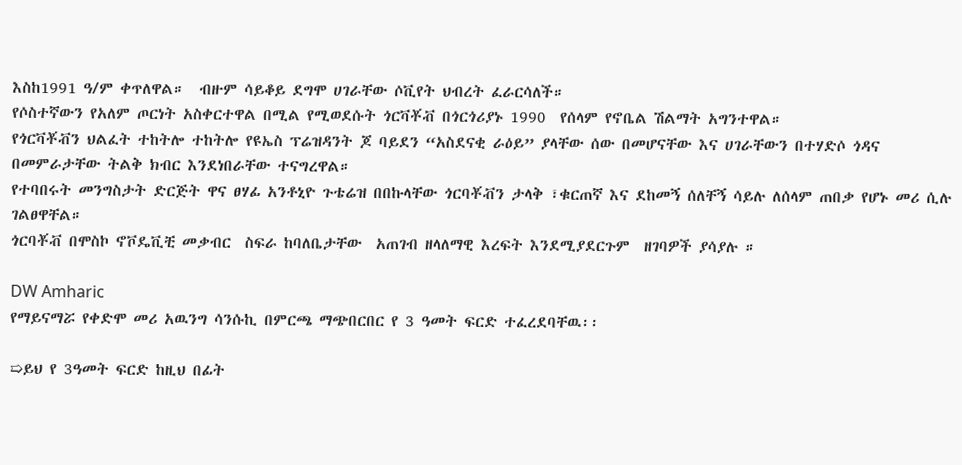እስከ1991 ዓ/ም ቀጥለዋል።  ብዙም ሳይቆይ ደግሞ ሀገራቸው ሶቪየት ህብረት ፈራርሳለች።
የሶስተኛውን የአለም ጦርነት አስቀርተዋል በሚል የሚወደሱት ጎርቫቾቭ በጎርጎሪያኑ 1990  የሰላም የኖቤል ሽልማት አግንተዋል።
የጎርቫቾቭን ህልፈት ተከትሎ ተከትሎ የዩኤስ ፕሬዝዳንት ጆ ባይደን “አስደናቂ ራዕይ” ያላቸው ሰው በመሆናቸው እና ሀገራቸውን በተሃድሶ ጎዳና በመምራታቸው ትልቅ ክብር እንደነበራቸው ተናግረዋል።
የተባበሩት መንግስታት ድርጅት ዋና ፀሃፊ አንቶኒዮ ጉቴሬዝ በበኩላቸው ጎርባቾቭን ታላቅ ፣ቁርጠኛ እና ደከመኝ ሰለቸኝ ሳይሉ ለሰላም ጠበቃ የሆኑ መሪ ሲሉ ገልፀዋቸል።
ጎርባቾቭ በሞስኮ ኖቮዴቪቺ መቃብር  ስፍራ ከባለቤታቸው  አጠገብ ዘላለማዊ እረፍት እንደሚያደርጉም  ዘገባዎች ያሳያሉ ።

DW Amharic
የማይናማሯ የቀድሞ መሪ አዉንግ ሳንሱኪ በምርጫ ማጭበርበር የ 3 ዓመት ፍርድ ተፈረደባቸዉ፡፡

➯ይህ የ 3ዓመት ፍርድ ከዚህ በፊት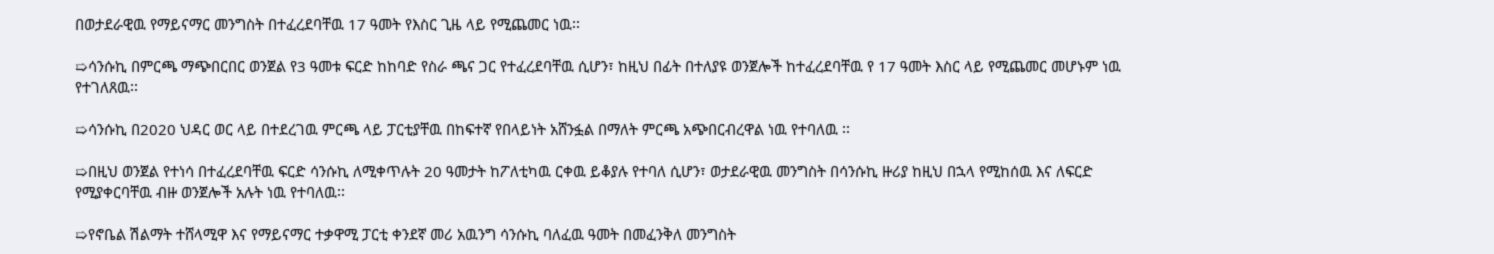በወታደራዊዉ የማይናማር መንግስት በተፈረደባቸዉ 17 ዓመት የእስር ጊዜ ላይ የሚጨመር ነዉ፡፡

➯ሳንሱኪ በምርጫ ማጭበርበር ወንጀል የ3 ዓመቱ ፍርድ ከከባድ የስራ ጫና ጋር የተፈረደባቸዉ ሲሆን፣ ከዚህ በፊት በተለያዩ ወንጀሎች ከተፈረደባቸዉ የ 17 ዓመት እስር ላይ የሚጨመር መሆኑም ነዉ የተገለጸዉ፡፡

➯ሳንሱኪ በ2020 ህዳር ወር ላይ በተደረገዉ ምርጫ ላይ ፓርቲያቸዉ በከፍተኛ የበላይነት አሸንፏል በማለት ምርጫ አጭበርብረዋል ነዉ የተባለዉ ፡፡

➯በዚህ ወንጀል የተነሳ በተፈረደባቸዉ ፍርድ ሳንሱኪ ለሚቀጥሉት 20 ዓመታት ከፖለቲካዉ ርቀዉ ይቆያሉ የተባለ ሲሆን፣ ወታደራዊዉ መንግስት በሳንሱኪ ዙሪያ ከዚህ በኋላ የሚከሰዉ እና ለፍርድ የሚያቀርባቸዉ ብዙ ወንጀሎች አሉት ነዉ የተባለዉ፡፡

➯የኖቤል ሽልማት ተሸላሚዋ እና የማይናማር ተቃዋሚ ፓርቲ ቀንደኛ መሪ አዉንግ ሳንሱኪ ባለፈዉ ዓመት በመፈንቅለ መንግስት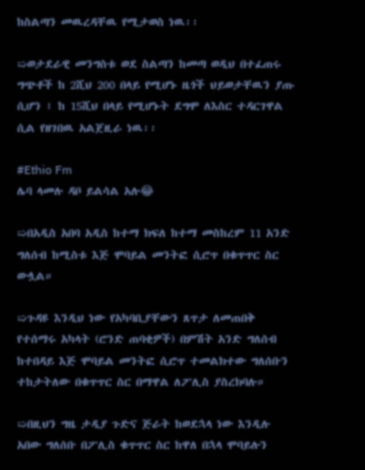ከስልጣን መዉረዳቸዉ የሚታወስ ነዉ፡፡

➯ወታደራዊ መንግስቱ ወደ ስልጣን ከመጣ ወዲህ በተፈጠሩ ግጭቶች ከ 2ሺህ 200 በላይ የሚሆኑ ዜጎች ህይወታቸዉን ያጡ ሲሆን ፣ ከ 15ሺህ በላይ የሚሆኑት ደግሞ ለእስር ተዳርገዋል ሲል የዘገበዉ አልጀዚራ ነዉ፡፡

#Ethio Fm
ሌባ ላመሉ ዳቦ ይልሳል አሉ😂

➯በአዲስ አበባ አዲስ ከተማ ክፍለ ከተማ መስከረም 11 አንድ ግለሰብ ከሚስቱ እጅ ሞባይል መንትፎ ሲሮጥ በቁጥጥር ስር ውሏል።

➯ጉዳዩ እንዲህ ነው የአካባቢያቸውን ጸጥታ ለመጠበቅ የተሰማሩ አካላት (ሮንድ ጠባቂዎች) በምሽት አንድ ግለሰብ ከተበዳይ እጅ ሞባይል መንትፎ ሲሮጥ ተመልክተው ግለሰቡን ተከታትለው በቁጥጥር ስር በማዋል ለፖሊስ ያስረክባሉ።

➯በዚህን ግዜ ታዲያ ጉድና ጅራት ከወደኋላ ነው እንዲሉ አበው ግለሰቡ በፖሊስ ቁጥጥር ስር ከዋለ በኋላ ሞባይሉን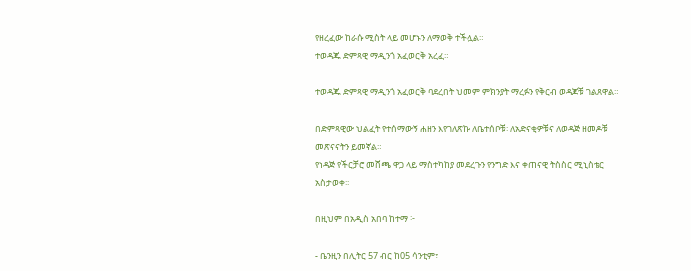የዘረፈው ከራሱ ሚስት ላይ መሆኑን ለማወቅ ተችሏል።
ተወዳጁ ድምጻዊ ማዲንጎ አፈወርቅ አረፈ።

ተወዳጁ ድምጻዊ ማዲንጎ አፈወርቅ ባደረበት ህመም ምክንያት ማረፉን የቅርብ ወዳጆቹ ገልጸዋል።

በድምጻዊው ህልፈት የተሰማውኝ ሐዘን እየገለጽኩ ለቤተሰቦቹ፡ ለአድናቂዎቹና ለወዳጅ ዘመዶቹ መጽናናትን ይመኛል።
የነዳጅ የችርቻሮ መሸጫ ዋጋ ላይ ማስተካከያ መደረጉን የንግድ እና ቀጠናዊ ትስስር ሚኒስቴር አስታወቀ፡፡

በዚህም በአዲስ አበባ ከተማ ፦

- ቤንዚን በሊትር 57 ብር ከ05 ሳንቲም፣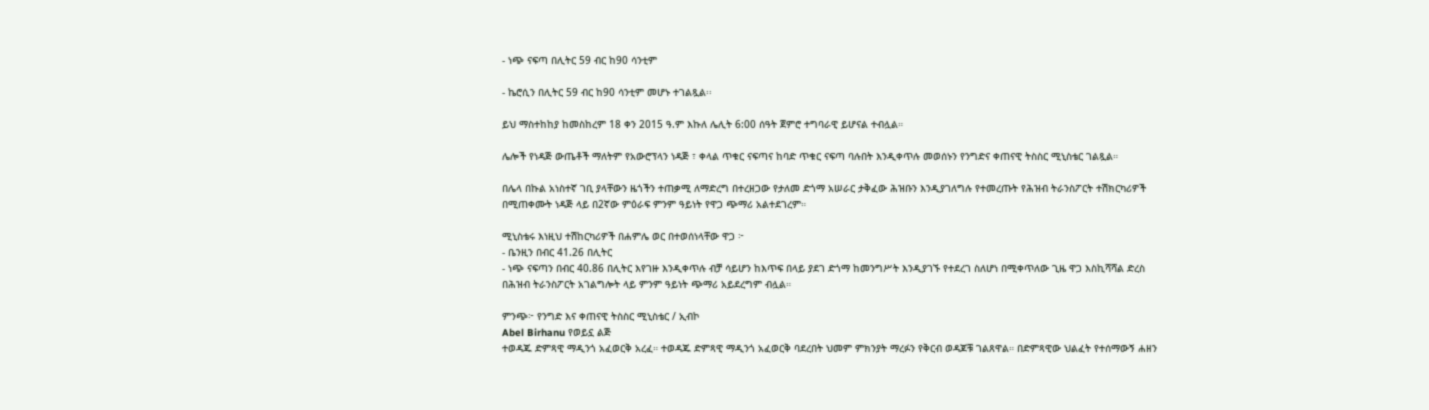- ነጭ ናፍጣ በሊትር 59 ብር ከ90 ሳንቲም

- ኬሮሲን በሊትር 59 ብር ከ90 ሳንቲም መሆኑ ተገልጿል፡፡

ይህ ማስተከከያ ከመስከረም 18 ቀን 2015 ዓ.ም እኩለ ሌሊት 6:00 ሰዓት ጀምሮ ተግባራዊ ይሆናል ተብሏል።

ሌሎች የነዳጅ ውጤቶች ማለትም የአውሮፕላን ነዳጅ ፣ ቀላል ጥቁር ናፍጣና ከባድ ጥቁር ናፍጣ ባሉበት እንዲቀጥሉ መወሰኑን የንግድና ቀጠናዊ ትስስር ሚኒስቴር ገልጿል።

በሌላ በኩል አነስተኛ ገቢ ያላቸውን ዜጎችን ተጠቃሚ ለማድረግ በተረዘጋው የታለመ ድጎማ አሠራር ታቅፈው ሕዝቡን እንዲያገለግሉ የተመረጡት የሕዝብ ትራንስፖርት ተሽክርካሪዎች በሚጠቀሙት ነዳጅ ላይ በ2ኛው ምዕራፍ ምንም ዓይነት የዋጋ ጭማሪ አልተደገረም።

ሚኒስቴሩ እነዚህ ተሽከርካሪዎች በሐምሌ ወር በተወሰነላቸው ዋጋ ፦
- ቤንዚን በብር 41.26 በሊትር
- ነጭ ናፍጣን በብር 40.86 በሊትር እየገዙ እንዲቀጥሉ ብቻ ሳይሆን ከእጥፍ በላይ ያደገ ድጎማ ከመንግሥት እንዲያገኙ የተደረገ ስለሆነ በሚቀጥለው ጊዜ ዋጋ እስኪሻሻል ድረስ በሕዝብ ትራንስፖርት አገልግሎት ላይ ምንም ዓይነት ጭማሪ አይደረግም ብሏል።

ምንጭ፦ የንግድ እና ቀጠናዊ ትስስር ሚኒስቴር / ኢብኮ
Abel Birhanu የወይኗ ልጅ
ተወዳጁ ድምጻዊ ማዲንጎ አፈወርቅ አረፈ። ተወዳጁ ድምጻዊ ማዲንጎ አፈወርቅ ባደረበት ህመም ምክንያት ማረፉን የቅርብ ወዳጆቹ ገልጸዋል። በድምጻዊው ህልፈት የተሰማውኝ ሐዘን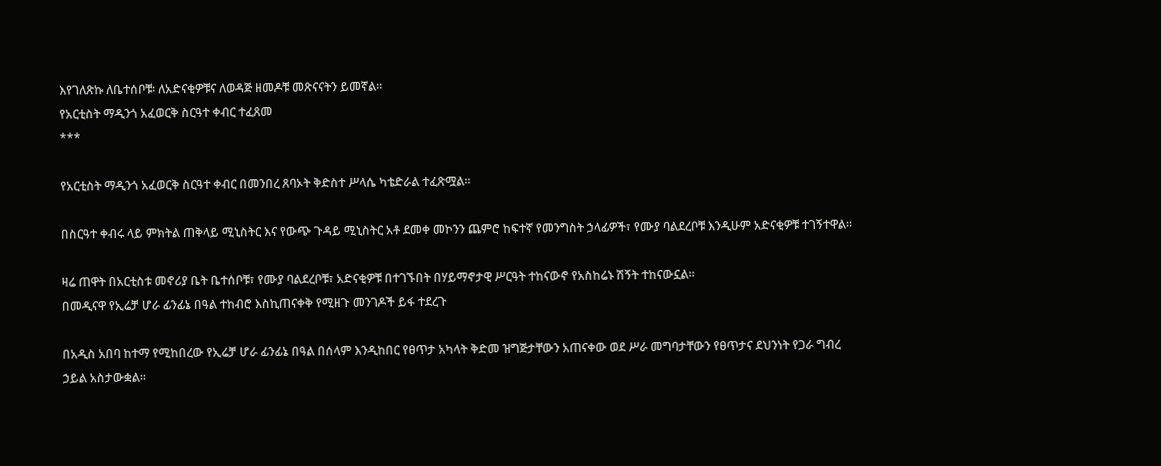እየገለጽኩ ለቤተሰቦቹ፡ ለአድናቂዎቹና ለወዳጅ ዘመዶቹ መጽናናትን ይመኛል።
የአርቲስት ማዲንጎ አፈወርቅ ስርዓተ ቀብር ተፈጸመ
***

የአርቲስት ማዲንጎ አፈወርቅ ስርዓተ ቀብር በመንበረ ጸባኦት ቅድስተ ሥላሴ ካቴድራል ተፈጽሟል።

በስርዓተ ቀብሩ ላይ ምክትል ጠቅላይ ሚኒስትር እና የውጭ ጉዳይ ሚኒስትር አቶ ደመቀ መኮንን ጨምሮ ከፍተኛ የመንግስት ኃላፊዎች፣ የሙያ ባልደረቦቹ እንዲሁም አድናቂዎቹ ተገኝተዋል።

ዛሬ ጠዋት በአርቲስቱ መኖሪያ ቤት ቤተሰቦቹ፣ የሙያ ባልደረቦቹ፣ አድናቂዎቹ በተገኙበት በሃይማኖታዊ ሥርዓት ተከናውኖ የአስከሬኑ ሽኝት ተከናውኗል።
በመዲናዋ የኢሬቻ ሆራ ፊንፊኔ በዓል ተከብሮ እስኪጠናቀቅ የሚዘጉ መንገዶች ይፋ ተደረጉ

በአዲስ አበባ ከተማ የሚከበረው የኢሬቻ ሆራ ፊንፊኔ በዓል በሰላም እንዲከበር የፀጥታ አካላት ቅድመ ዝግጅታቸውን አጠናቀው ወደ ሥራ መግባታቸውን የፀጥታና ደህንነት የጋራ ግብረ ኃይል አስታውቋል።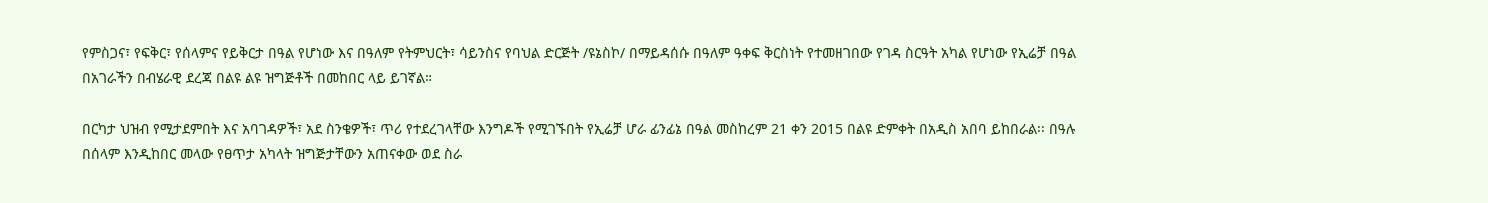የምስጋና፣ የፍቅር፣ የሰላምና የይቅርታ በዓል የሆነው እና በዓለም የትምህርት፣ ሳይንስና የባህል ድርጅት /ዩኔስኮ/ በማይዳሰሱ በዓለም ዓቀፍ ቅርስነት የተመዘገበው የገዳ ስርዓት አካል የሆነው የኢሬቻ በዓል በአገራችን በብሄራዊ ደረጃ በልዩ ልዩ ዝግጅቶች በመከበር ላይ ይገኛል።

በርካታ ህዝብ የሚታደምበት እና አባገዳዎች፣ አደ ስንቄዎች፣ ጥሪ የተደረገላቸው እንግዶች የሚገኙበት የኢሬቻ ሆራ ፊንፊኔ በዓል መስከረም 21 ቀን 2015 በልዩ ድምቀት በአዲስ አበባ ይከበራል፡፡ በዓሉ በሰላም እንዲከበር መላው የፀጥታ አካላት ዝግጅታቸውን አጠናቀው ወደ ስራ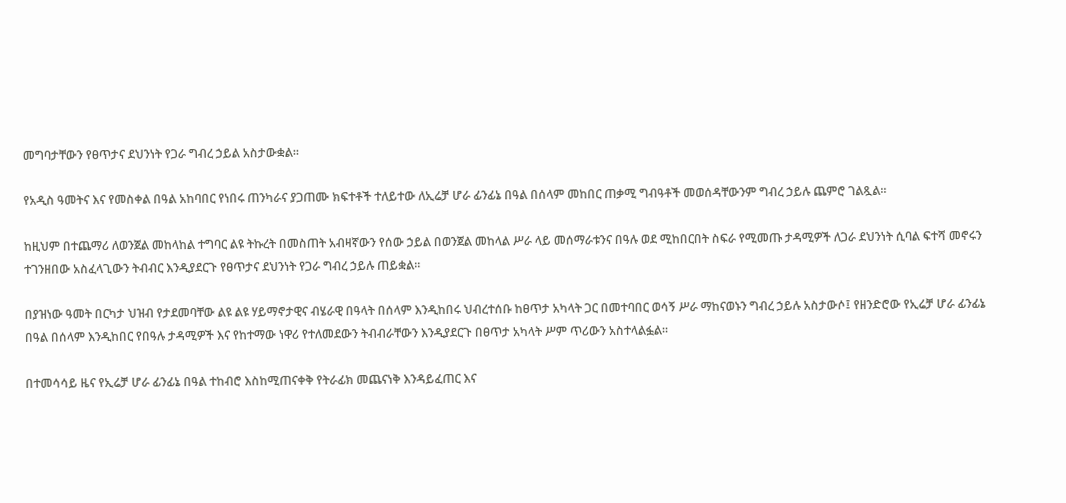መግባታቸውን የፀጥታና ደህንነት የጋራ ግብረ ኃይል አስታውቋል።

የአዲስ ዓመትና እና የመስቀል በዓል አከባበር የነበሩ ጠንካራና ያጋጠሙ ክፍተቶች ተለይተው ለኢሬቻ ሆራ ፊንፊኔ በዓል በሰላም መከበር ጠቃሚ ግብዓቶች መወሰዳቸውንም ግብረ ኃይሉ ጨምሮ ገልጿል።

ከዚህም በተጨማሪ ለወንጀል መከላከል ተግባር ልዩ ትኩረት በመስጠት አብዛኛውን የሰው ኃይል በወንጀል መከላል ሥራ ላይ መሰማራቱንና በዓሉ ወደ ሚከበርበት ስፍራ የሚመጡ ታዳሚዎች ለጋራ ደህንነት ሲባል ፍተሻ መኖሩን ተገንዘበው አስፈላጊውን ትብብር እንዲያደርጉ የፀጥታና ደህንነት የጋራ ግብረ ኃይሉ ጠይቋል።

በያዝነው ዓመት በርካታ ህዝብ የታደመባቸው ልዩ ልዩ ሃይማኖታዊና ብሄራዊ በዓላት በሰላም እንዲከበሩ ህብረተሰቡ ከፀጥታ አካላት ጋር በመተባበር ወሳኝ ሥራ ማከናወኑን ግብረ ኃይሉ አስታውሶ፤ የዘንድሮው የኢሬቻ ሆራ ፊንፊኔ በዓል በሰላም እንዲከበር የበዓሉ ታዳሚዎች እና የከተማው ነዋሪ የተለመደውን ትብብራቸውን እንዲያደርጉ በፀጥታ አካላት ሥም ጥሪውን አስተላልፏል።

በተመሳሳይ ዜና የኢሬቻ ሆራ ፊንፊኔ በዓል ተከብሮ እስከሚጠናቀቅ የትራፊክ መጨናነቅ እንዳይፈጠር እና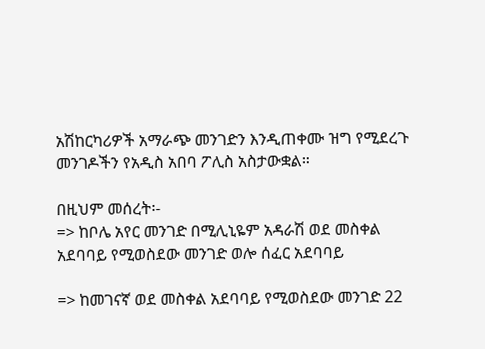አሽከርካሪዎች አማራጭ መንገድን እንዲጠቀሙ ዝግ የሚደረጉ መንገዶችን የአዲስ አበባ ፖሊስ አስታውቋል።

በዚህም መሰረት፡-
=> ከቦሌ አየር መንገድ በሚሊኒዬም አዳራሽ ወደ መስቀል አደባባይ የሚወስደው መንገድ ወሎ ሰፈር አደባባይ

=> ከመገናኛ ወደ መስቀል አደባባይ የሚወስደው መንገድ 22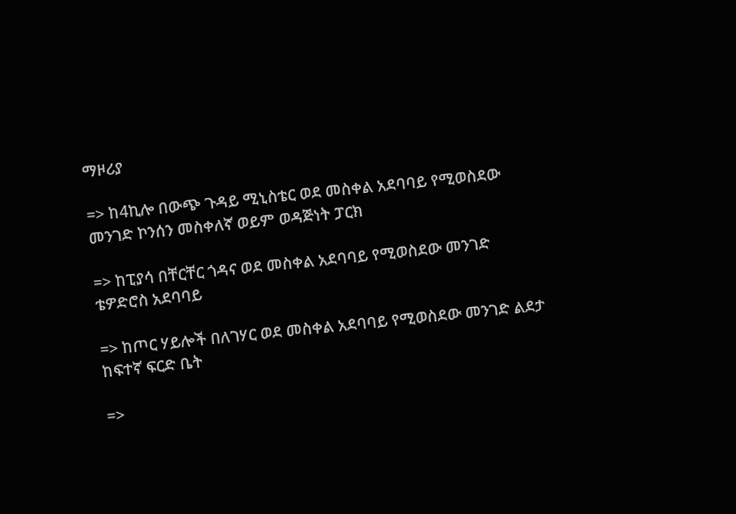ማዞሪያ

=> ከ4ኪሎ በውጭ ጉዳይ ሚኒስቴር ወደ መስቀል አደባባይ የሚወስደው መንገድ ኮንሰን መስቀለኛ ወይም ወዳጅነት ፓርክ

=> ከፒያሳ በቸርቸር ጎዳና ወደ መስቀል አደባባይ የሚወስደው መንገድ ቴዎድሮስ አደባባይ

=> ከጦር ሃይሎች በለገሃር ወደ መስቀል አደባባይ የሚወስደው መንገድ ልደታ ከፍተኛ ፍርድ ቤት

=>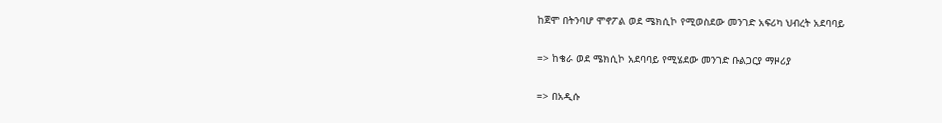ከጀሞ በትንባሆ ሞኖፖል ወደ ሜክሲኮ የሚወስደው መንገድ አፍሪካ ህብረት አደባባይ

=> ከቄራ ወደ ሜክሲኮ አደባባይ የሚሄደው መንገድ ቡልጋርያ ማዞሪያ

=> በአዲሱ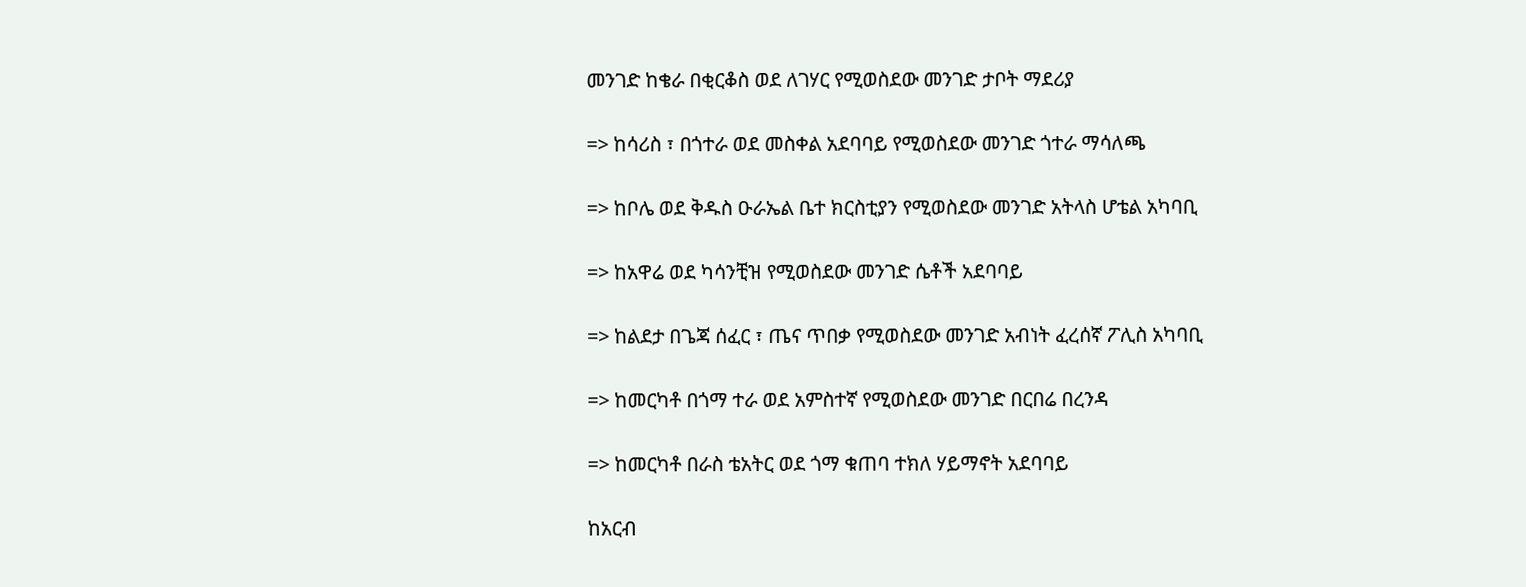መንገድ ከቄራ በቂርቆስ ወደ ለገሃር የሚወስደው መንገድ ታቦት ማደሪያ

=> ከሳሪስ ፣ በጎተራ ወደ መስቀል አደባባይ የሚወስደው መንገድ ጎተራ ማሳለጫ

=> ከቦሌ ወደ ቅዱስ ዑራኤል ቤተ ክርስቲያን የሚወስደው መንገድ አትላስ ሆቴል አካባቢ

=> ከአዋሬ ወደ ካሳንቺዝ የሚወስደው መንገድ ሴቶች አደባባይ

=> ከልደታ በጌጃ ሰፈር ፣ ጤና ጥበቃ የሚወስደው መንገድ አብነት ፈረሰኛ ፖሊስ አካባቢ

=> ከመርካቶ በጎማ ተራ ወደ አምስተኛ የሚወስደው መንገድ በርበሬ በረንዳ

=> ከመርካቶ በራስ ቴአትር ወደ ጎማ ቁጠባ ተክለ ሃይማኖት አደባባይ

ከአርብ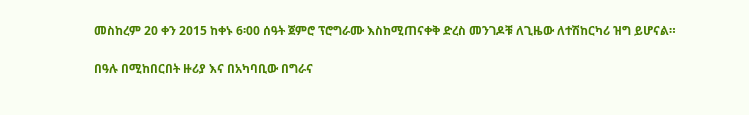መስከረም 20 ቀን 2015 ከቀኑ 6፡00 ሰዓት ጀምሮ ፕሮግራሙ እስከሚጠናቀቅ ድረስ መንገዶቹ ለጊዜው ለተሽከርካሪ ዝግ ይሆናል።

በዓሉ በሚከበርበት ዙሪያ እና በአካባቢው በግራና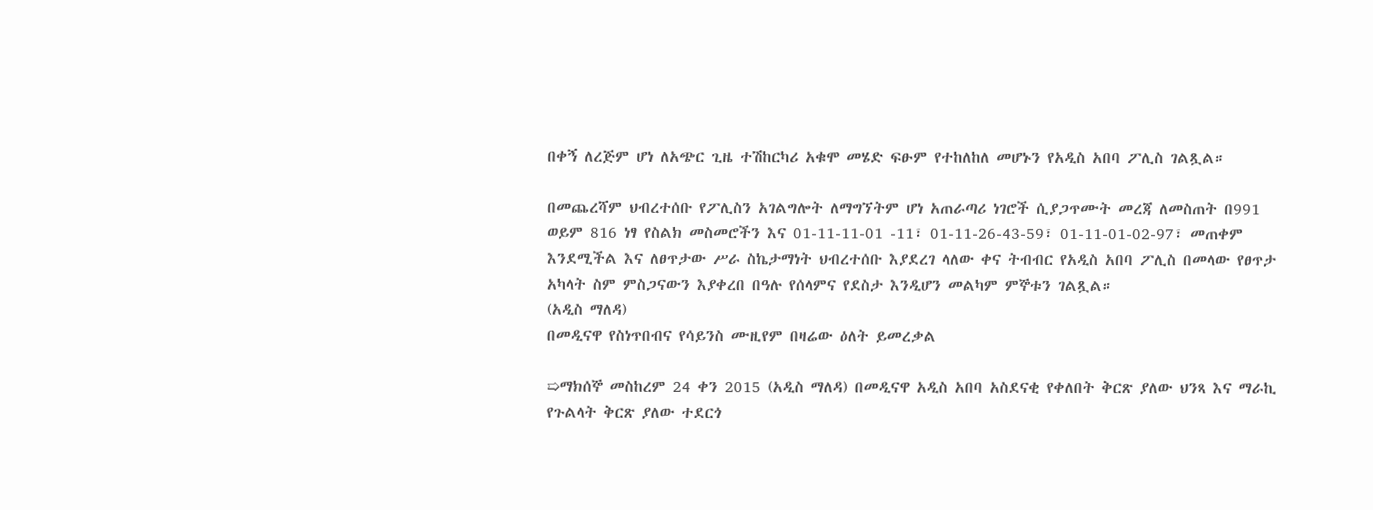በቀኝ ለረጅም ሆነ ለአጭር ጊዜ ተሽከርካሪ አቁሞ መሄድ ፍፁም የተከለከለ መሆኑን የአዲስ አበባ ፖሊስ ገልጿል።

በመጨረሻም ህብረተሰቡ የፖሊስን አገልግሎት ለማግኘትም ሆነ አጠራጣሪ ነገሮች ሲያጋጥሙት መረጃ ለመስጠት በ991 ወይም 816 ነፃ የስልክ መስመሮችን እና 01-11-11-01 -11፣ 01-11-26-43-59፣ 01-11-01-02-97፣ መጠቀም እንደሚችል እና ለፀጥታው ሥራ ስኬታማነት ህብረተሰቡ እያደረገ ላለው ቀና ትብብር የአዲስ አበባ ፖሊስ በመላው የፀጥታ አካላት ስም ምስጋናውን እያቀረበ በዓሉ የሰላምና የደስታ እንዲሆን መልካም ምኞቱን ገልጿል።
(አዲስ ማለዳ)
በመዲናዋ የስነጥበብና የሳይንስ ሙዚየም በዛሬው ዕለት ይመረቃል

➯ማክሰኞ መስከረም 24 ቀን 2015 (አዲስ ማለዳ) በመዲናዋ አዲስ አበባ አስደናቂ የቀለበት ቅርጽ ያለው ህንጻ እና ማራኪ የጉልላት ቅርጽ ያለው ተደርጎ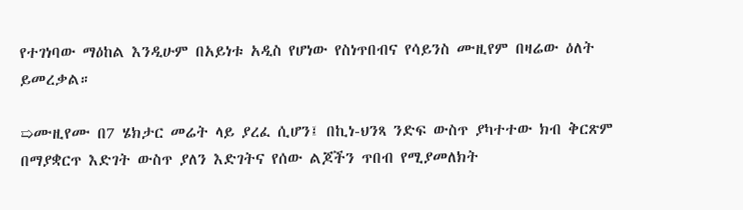የተገነባው ማዕከል እንዲሁም በአይነቱ አዲስ የሆነው የስነጥበብና የሳይንስ ሙዚየም በዛሬው ዕለት ይመረቃል።

➯ሙዚየሙ በ7 ሄክታር መሬት ላይ ያረፈ ሲሆን፤ በኪነ-ህንጻ ንድፍ ውስጥ ያካተተው ክብ ቅርጽም በማያቋርጥ እድገት ውስጥ ያለን እድገትና የሰው ልጆችን ጥበብ የሚያመለክት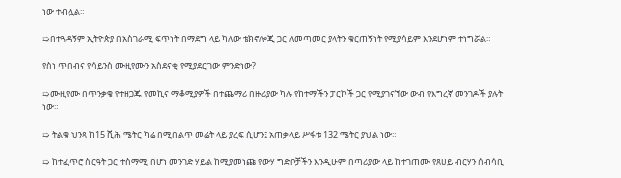ነው ተብሏል።

➯በተጓዳኝም ኢትዮጵያ በአስገራሚ ፍጥነት በማደግ ላይ ካለው ቴክኖሎጂ ጋር ለመጣመር ያላትን ቁርጠኝነት የሚያሳይም እንደሆነም ተነግሯል።

የስነ ጥበብና የሳይንስ ሙዚየሙን አስደናቂ የሚያደርገው ምንድነው?

➯ሙዚየሙ በጥንቃቄ የተዘጋጁ የመኪና ማቆሚያዎች በተጨማሪ በዙሪያው ካሉ የከተማችን ፓርኮች ጋር የሚያገናኘው ውብ የእግረኛ መንገዶች ያሉት ነው።

➯ ትልቁ ህንጻ ከ15 ሺሕ ሜትር ካሬ በሚበልጥ መሬት ላይ ያረፍ ሲሆን፤ አጠቃላይ ሥፋቱ 132 ሜትር ያህል ነው።

➯ ከተፈጥሮ ስርዓት ጋር ተስማሚ በሆነ መንገድ ሃይል ከሚያመነጩ የውሃ ግድቦቻችን እንዲሁም በጣሪያው ላይ ከተገጠሙ የጸሀይ ብርሃን ሰብሳቢ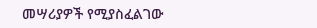መሣሪያዎች የሚያስፈልገው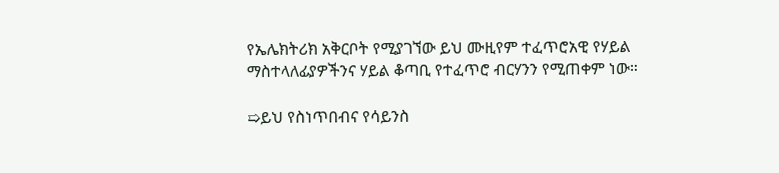የኤሌክትሪክ አቅርቦት የሚያገኘው ይህ ሙዚየም ተፈጥሮአዊ የሃይል ማስተላለፊያዎችንና ሃይል ቆጣቢ የተፈጥሮ ብርሃንን የሚጠቀም ነው።

➯ይህ የስነጥበብና የሳይንስ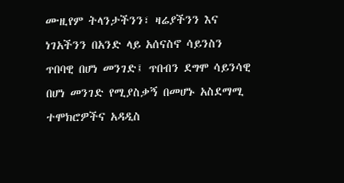ሙዚየም ትላንታችንን፣ ዛሬያችንን እና ነገአችንን በአንድ ላይ አሰናስኖ ሳይንስን ጥበባዊ በሆነ መንገድ፤ ጥበብን ደግሞ ሳይንሳዊ በሆነ መንገድ የሚያስቃኝ በመሆኑ አስደማሚ ተሞክሮዎችና አዳዲስ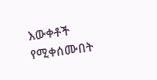እውቀቶች የሚቀሰሙበት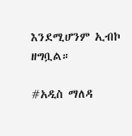እንደሚሆንም ኢብኮ ዘግቧል።

#አዲስ ማለዳ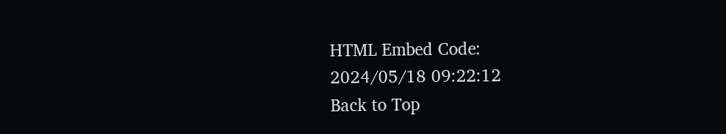HTML Embed Code:
2024/05/18 09:22:12
Back to Top